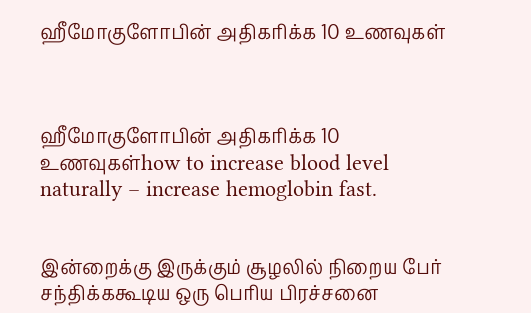ஹீமோகுளோபின் அதிகரிக்க 10 உணவுகள்



ஹீமோகுளோபின் அதிகரிக்க 10 உணவுகள்how to increase blood level naturally – increase hemoglobin fast.


இன்றைக்கு இருக்கும் சூழலில் நிறைய பேர் சந்திக்ககூடிய‌ ஒரு பெரிய பிரச்சனை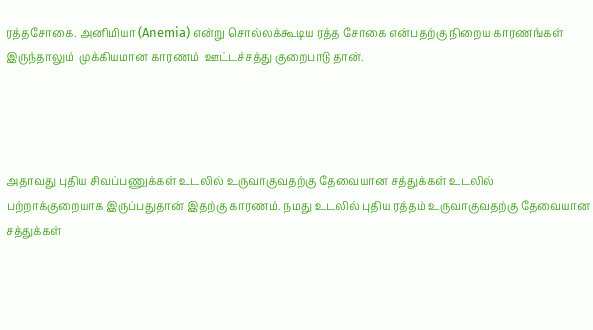ரத்தசோகை. அனிமியா (Anemia) என்று சொல்லக்கூடிய ரத்த சோகை என்பதற்கு நிறைய காரணங்கள் இருந்தாலும்  முக்கியமான காரணம்  ஊட்டச்சத்து குறைபாடு தான்.




அதாவது புதிய சிவப்பணுக்கள் உடலில் உருவாகுவதற்கு தேவையான சத்துக்கள் உடலில் பற்றாக்குறையாக இருப்பதுதான் இதற்கு காரணம். நமது உடலில் புதிய ரத்தம் உருவாகுவதற்கு தேவையான சத்துக்கள்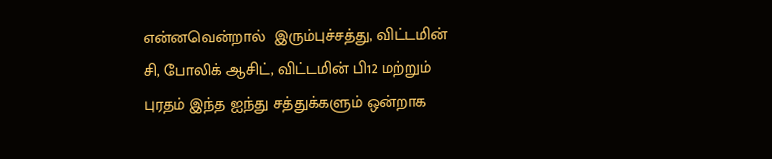என்னவென்றால்  இரும்புச்சத்து, விட்டமின் சி, போலிக் ஆசிட், விட்டமின் பி12 மற்றும் புரதம் இந்த ஐந்து சத்துக்களும் ஒன்றாக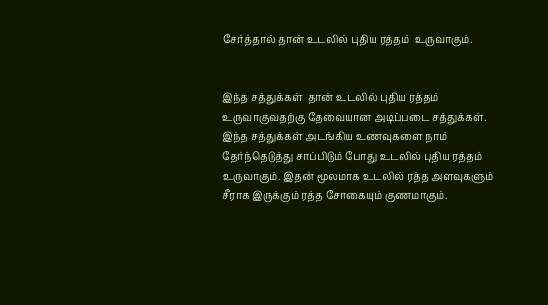சேர்த்தால் தான் உடலில் புதிய ரத்தம்  உருவாகும்.


இந்த சத்துக்கள்  தான் உடலில் புதிய ரத்தம் உருவாகுவதற்கு தேவையான அடிப்படை சத்துக்கள். இந்த சத்துக்கள் அடங்கிய உணவுகளை நாம் தேர்ந்தெடுத்து சாப்பிடும் போது உடலில் புதிய ரத்தம்  உருவாகும். இதன் மூலமாக உடலில் ரத்த அளவுகளும் சீராக இருக்கும் ரத்த சோகையும் குணமாகும்.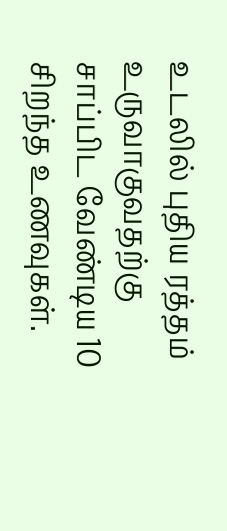உடலில் புதிய ரத்தம் உருவாகுவதற்கு சாப்பிட வேண்டிய 10 சிறந்த உணவுகள்.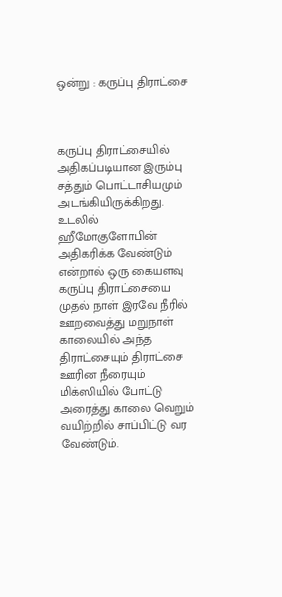ஒன்று : கருப்பு திராட்சை



கருப்பு திராட்சையில்  அதிகப்படியான இரும்பு சத்தும் பொட்டாசியமும்  அடங்கியிருக்கிறது. உடலில் ஹீமோகுளோபின் அதிகரிக்க வேண்டும் என்றால் ஒரு கையளவு கருப்பு திராட்சையை  முதல் நாள் இரவே நீரில் ஊறவைத்து மறுநாள் காலையில் அந்த திராட்சையும் திராட்சை ஊரின நீரையும் மிக்ஸியில் போட்டு அரைத்து காலை வெறும் வயிற்றில் சாப்பிட்டு வர வேண்டும்.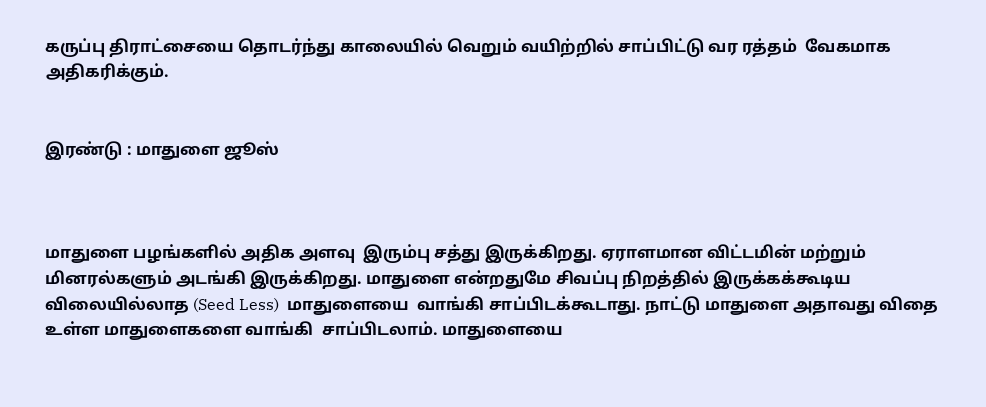கருப்பு திராட்சையை தொடர்ந்து காலையில் வெறும் வயிற்றில் சாப்பிட்டு வர ரத்தம்  வேகமாக அதிகரிக்கும்.


இரண்டு : மாதுளை ஜூஸ்



மாதுளை பழங்களில் அதிக அளவு  இரும்பு சத்து இருக்கிறது. ஏராளமான விட்டமின் மற்றும் மினரல்களும் அடங்கி இருக்கிறது. மாதுளை என்றதுமே சிவப்பு நிறத்தில் இருக்கக்கூடிய விலையில்லாத (Seed Less)  மாதுளையை  வாங்கி சாப்பிடக்கூடாது. நாட்டு மாதுளை அதாவது விதை உள்ள மாதுளைகளை வாங்கி  சாப்பிடலாம். மாதுளையை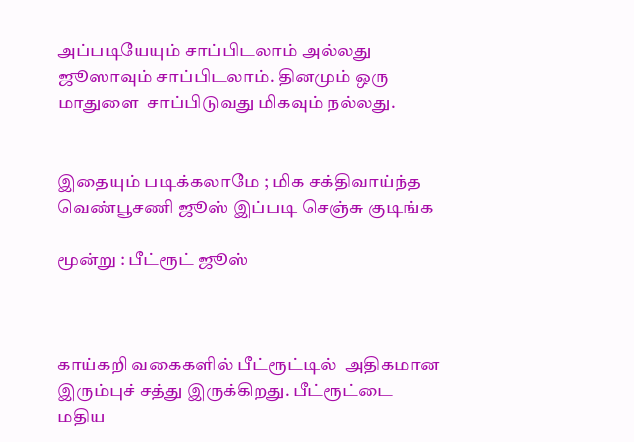அப்படியேயும் சாப்பிடலாம் அல்லது ஜூஸாவும் சாப்பிடலாம். தினமும் ஒரு மாதுளை  சாப்பிடுவது மிகவும் நல்லது.


இதையும் படிக்கலாமே ; மிக சக்திவாய்ந்த வெண்பூசணி ஜூஸ் இப்படி செஞ்சு குடிங்க

மூன்று : பீட்ரூட் ஜூஸ்



காய்கறி வகைகளில் பீட்ரூட்டில்  அதிகமான இரும்புச் சத்து இருக்கிறது. பீட்ரூட்டை மதிய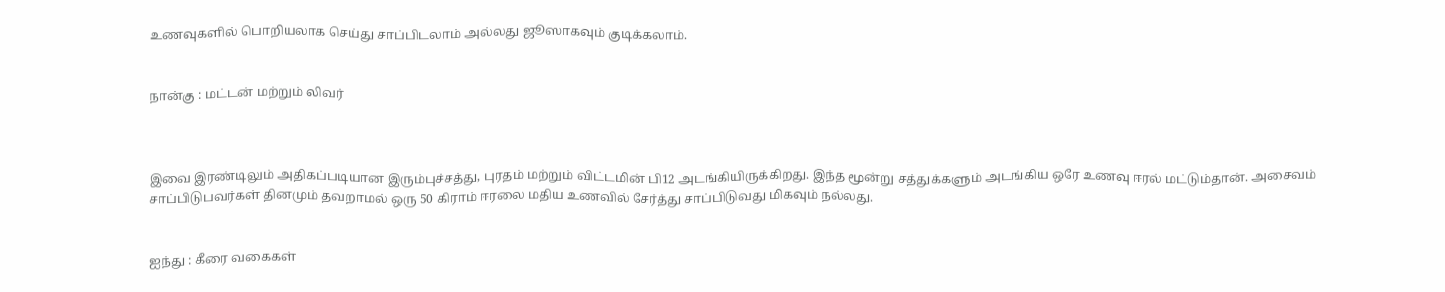உணவுகளில் பொறியலாக செய்து சாப்பிடலாம் அல்லது ஜூஸாகவும் குடிக்கலாம்.


நான்கு : மட்டன் மற்றும் லிவர்



இவை இரண்டிலும் அதிகப்படியான இரும்புச்சத்து, புரதம் மற்றும் விட்டமின் பி12 அடங்கியிருக்கிறது. இந்த மூன்று சத்துக்களும் அடங்கிய ஒரே உணவு ஈரல் மட்டும்தான். அசைவம் சாப்பிடுபவர்கள் தினமும் தவறாமல் ஒரு 50 கிராம் ஈரலை மதிய உணவில் சேர்த்து சாப்பிடுவது மிகவும் நல்லது.


ஐந்து : கீரை வகைகள்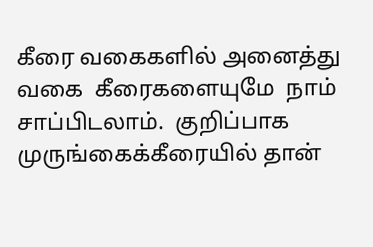கீரை வகைகளில் அனைத்து வகை  கீரைகளையுமே  நாம் சாப்பிடலாம்.  குறிப்பாக முருங்கைக்கீரையில் தான்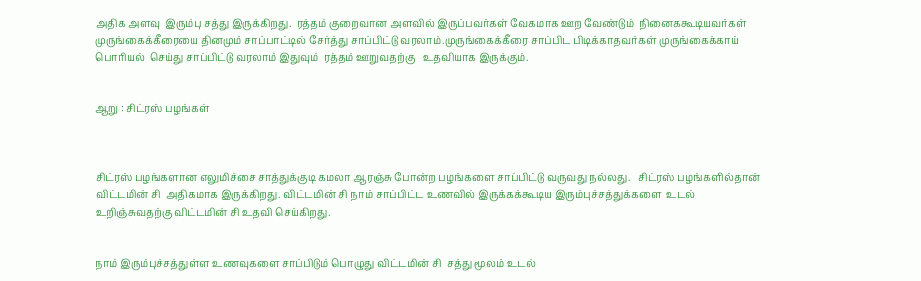அதிக அளவு  இரும்பு சத்து இருக்கிறது.  ரத்தம் குறைவான அளவில் இருப்பவர்கள் வேகமாக ஊற வேண்டும்  நினைககூடியவர்கள் முருங்கைக்கீரையை தினமும் சாப்பாட்டில் சேர்த்து சாப்பிட்டு வரலாம்.முருங்கைக்கீரை சாப்பிட பிடிக்காதவர்கள் முருங்கைக்காய் பொரியல்  செய்து சாப்பிட்டு வரலாம் இதுவும்  ரத்தம் ஊறுவதற்கு   உதவியாக இருக்கும்.


ஆறு : சிட்ரஸ் பழங்கள்



சிட்ரஸ் பழங்களான எலுமிச்சை சாத்துக்குடி கமலா ஆரஞ்சு போன்ற பழங்களை சாப்பிட்டு வருவது நல்லது.   சிட்ரஸ் பழங்களில்தான் விட்டமின் சி  அதிகமாக இருக்கிறது. விட்டமின் சி நாம் சாப்பிட்ட உணவில் இருக்கக்கூடிய இரும்புச்சத்துக்களை  உடல் உறிஞ்சுவதற்கு விட்டமின் சி உதவி செய்கிறது.


நாம் இரும்புச்சத்துள்ள உணவுகளை சாப்பிடும் பொழுது விட்டமின் சி  சத்து மூலம் உடல்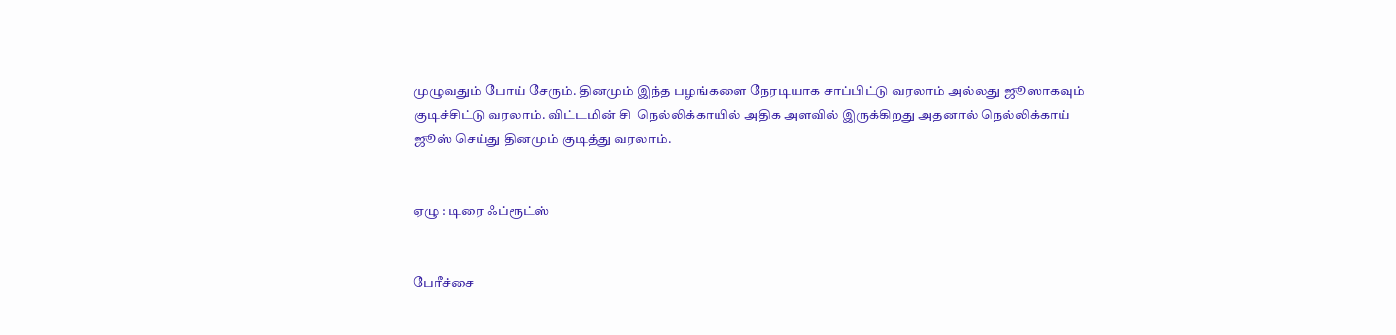முழுவதும் போய் சேரும். தினமும் இந்த பழங்களை நேரடியாக சாப்பிட்டு வரலாம் அல்லது ஜூஸாகவும் குடிச்சிட்டு வரலாம். விட்டமின் சி  நெல்லிக்காயில் அதிக அளவில் இருக்கிறது அதனால் நெல்லிக்காய்  ஜூஸ் செய்து தினமும் குடித்து வரலாம்.


ஏழு : டிரை ஃப்ரூட்ஸ்


பேரீச்சை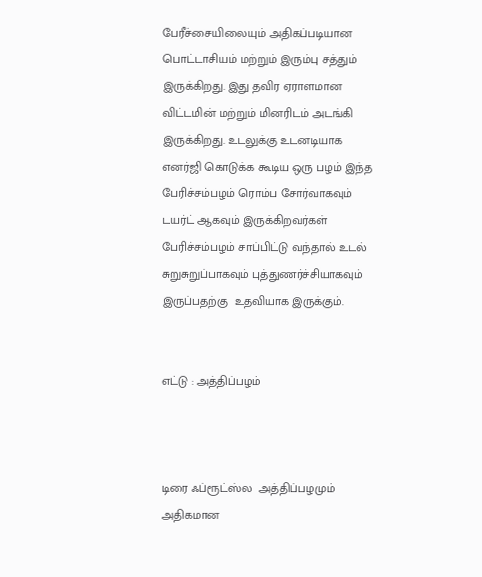பேரீச்சையிலையும் அதிகப்படியான பொட்டாசியம் மற்றும் இரும்பு சத்தும்  இருக்கிறது. இது தவிர ஏராளமான விட்டமின் மற்றும் மினரிடம் அடங்கி இருக்கிறது. உடலுக்கு உடனடியாக எனர்ஜி கொடுக்க கூடிய ஒரு பழம் இந்த பேரிச்சம்பழம் ரொம்ப சோர்வாகவும் டயர்ட் ஆகவும் இருக்கிறவர்கள் பேரிச்சம்பழம் சாப்பிட்டு வந்தால் உடல் சுறுசுறுப்பாகவும் புத்துணர்ச்சியாகவும் இருப்பதற்கு  உதவியாக இருக்கும்.


எட்டு : அத்திப்பழம்



டிரை ஃப்ரூட்ஸ்ல  அத்திப்பழமும்  அதிகமான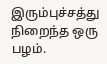இரும்புச்சத்து நிறைந்த ஒரு பழம்.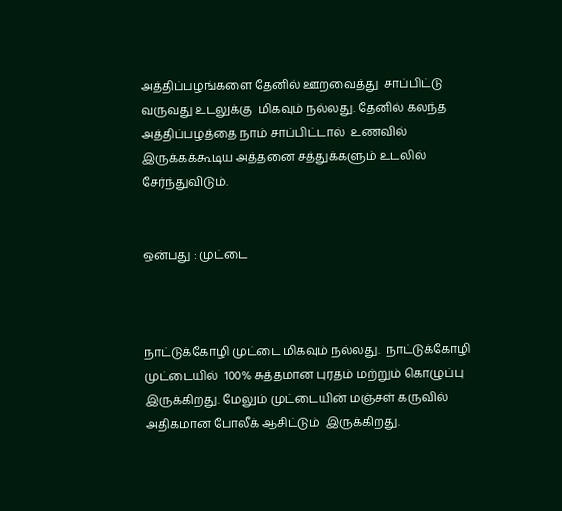அத்திப்பழங்களை தேனில் ஊறவைத்து  சாப்பிட்டு வருவது உடலுக்கு  மிகவும் நல்லது. தேனில் கலந்த அத்திப்பழத்தை நாம் சாப்பிட்டால்  உணவில் இருக்கக்கூடிய அத்தனை சத்துக்களும் உடலில்  சேர்ந்துவிடும்.


ஒன்பது : முட்டை



நாட்டுக்கோழி முட்டை மிகவும் நல்லது.  நாட்டுக்கோழி முட்டையில்  100% சுத்தமான புரதம் மற்றும் கொழுப்பு  இருக்கிறது. மேலும் முட்டையின் மஞ்சள் கருவில் அதிகமான போலீக் ஆசிட்டும்  இருக்கிறது.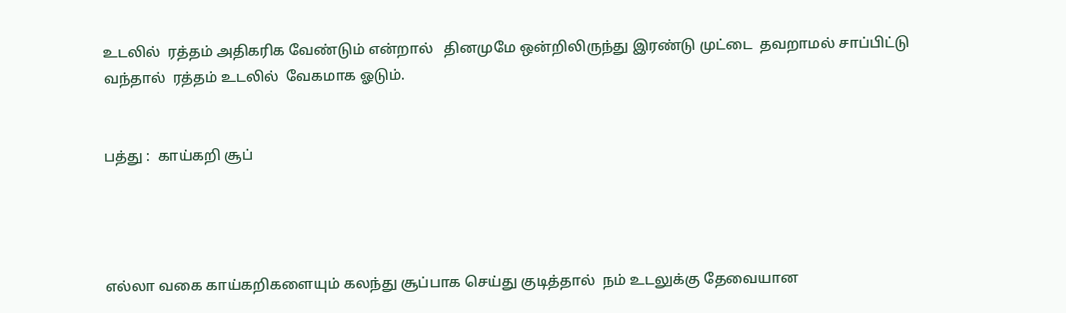உடலில்  ரத்தம் அதிகரிக வேண்டும் என்றால்   தினமுமே ஒன்றிலிருந்து இரண்டு முட்டை  தவறாமல் சாப்பிட்டு வந்தால்  ரத்தம் உடலில்  வேகமாக ஓடும்.


பத்து :  காய்கறி சூப்




எல்லா வகை காய்கறிகளையும் கலந்து சூப்பாக செய்து குடித்தால்  நம் உடலுக்கு தேவையான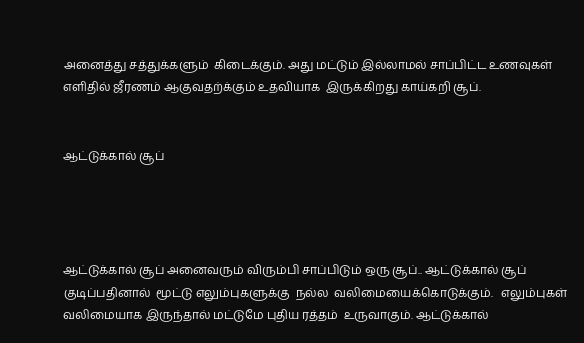அனைத்து சத்துக்களும்  கிடைக்கும். அது மட்டும் இல்லாமல் சாப்பிட்ட உணவுகள்  எளிதில் ஜீரணம் ஆகுவதற்க்கும் உதவியாக  இருக்கிறது காய்கறி சூப்.


ஆட்டுக்கால் சூப்




ஆட்டுக்கால் சூப் அனைவரும் விரும்பி சாப்பிடும் ஒரு சூப்.. ஆட்டுக்கால் சூப்  குடிப்பதினால்  மூட்டு எலும்புகளுக்கு  நல்ல  வலிமையைக்கொடுக்கும்.   எலும்புகள்  வலிமையாக இருந்தால் மட்டுமே புதிய ரத்தம்  உருவாகும். ஆட்டுக்கால்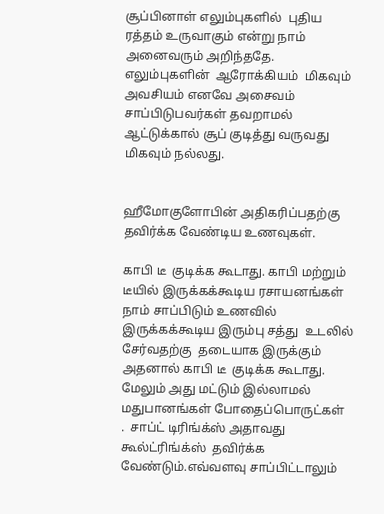சூப்பினாள் எலும்புகளில்  புதிய ரத்தம் உருவாகும் என்று நாம் அனைவரும் அறிந்ததே.  எலும்புகளின்  ஆரோக்கியம்  மிகவும் அவசியம் எனவே அசைவம் சாப்பிடுபவர்கள் தவறாமல்  ஆட்டுக்கால் சூப் குடித்து வருவது மிகவும் நல்லது.


ஹீமோகுளோபின் அதிகரிப்பதற்கு  தவிர்க்க வேண்டிய உணவுகள்.

காபி டீ  குடிக்க கூடாது. காபி மற்றும் டீயில் இருக்கக்கூடிய ரசாயனங்கள்  நாம் சாப்பிடும் உணவில் இருக்கக்கூடிய இரும்பு சத்து  உடலில் சேர்வதற்கு  தடையாக இருக்கும் அதனால் காபி டீ  குடிக்க கூடாது. மேலும் அது மட்டும் இல்லாமல் மதுபானங்கள் போதைப்பொருட்கள்  .  சாப்ட் டிரிங்க்ஸ் அதாவது கூல்ட்ரிங்க்ஸ்  தவிர்க்க வேண்டும்.எவ்வளவு சாப்பிட்டாலும்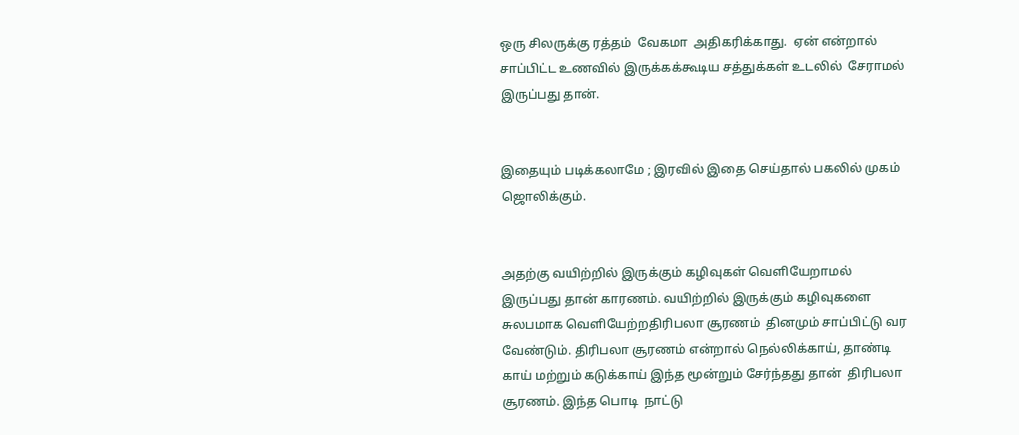ஒரு சிலருக்கு ரத்தம்  வேகமா  அதிகரிக்காது.  ஏன் என்றால் சாப்பிட்ட உணவில் இருக்கக்கூடிய சத்துக்கள் உடலில்  சேராமல் இருப்பது தான்.


இதையும் படிக்கலாமே ; இரவில் இதை செய்தால் பகலில் முகம் ஜொலிக்கும்.


அதற்கு வயிற்றில் இருக்கும் கழிவுகள் வெளியேறாமல் இருப்பது தான் காரணம். வயிற்றில் இருக்கும் கழிவுகளை சுலபமாக வெளியேற்றதிரிபலா சூரணம்  தினமும் சாப்பிட்டு வர வேண்டும். திரிபலா சூரணம் என்றால் நெல்லிக்காய், தாண்டி காய் மற்றும் கடுக்காய் இந்த மூன்றும் சேர்ந்தது தான்  திரிபலா சூரணம். இந்த பொடி  நாட்டு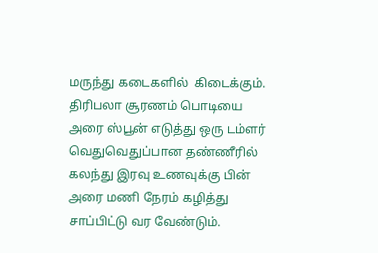மருந்து கடைகளில்  கிடைக்கும். திரிபலா சூரணம் பொடியை அரை ஸ்பூன் எடுத்து ஒரு டம்ளர் வெதுவெதுப்பான தண்ணீரில் கலந்து இரவு உணவுக்கு பின் அரை மணி நேரம் கழித்து சாப்பிட்டு வர வேண்டும்.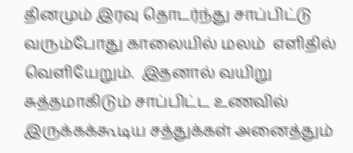தினமும் இரவு தொடர்ந்து சாப்பிட்டு வரும்போது காலையில் மலம்  எளிதில்  வெளியேறும்.  இதனால் வயிறு  சுத்தமாகிடும் சாப்பிட்ட உணவில் இருக்கக்கூடிய சத்துக்கள் அனைத்தும்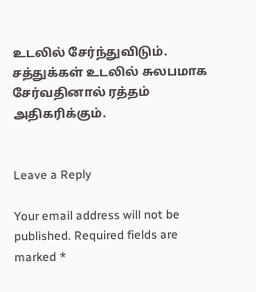உடலில் சேர்ந்துவிடும். சத்துக்கள் உடலில் சுலபமாக சேர்வதினால் ரத்தம் அதிகரிக்கும்.


Leave a Reply

Your email address will not be published. Required fields are marked *